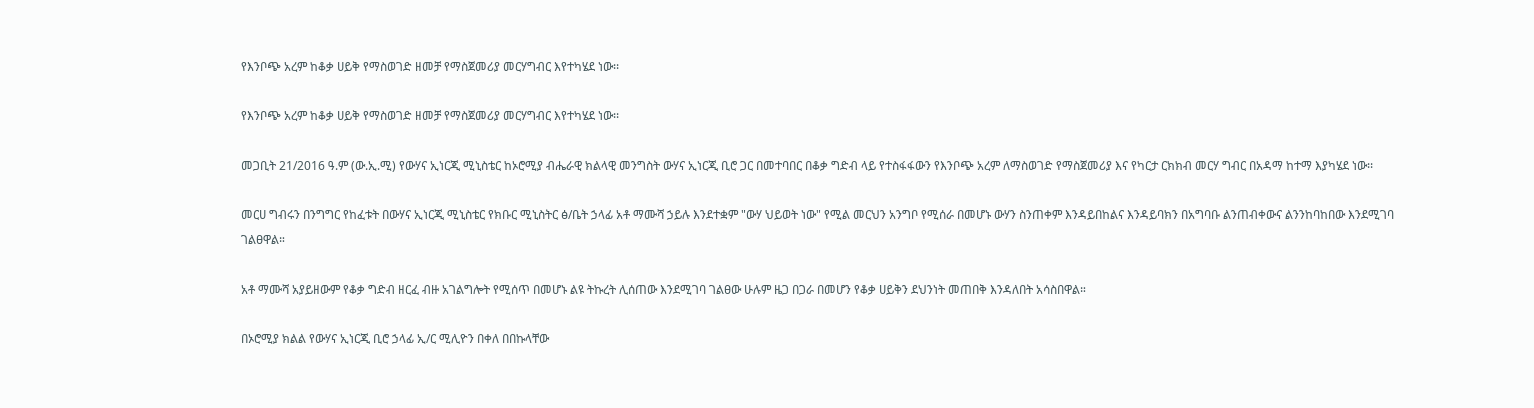የእንቦጭ አረም ከቆቃ ሀይቅ የማስወገድ ዘመቻ የማስጀመሪያ መርሃግብር እየተካሄደ ነው፡፡

የእንቦጭ አረም ከቆቃ ሀይቅ የማስወገድ ዘመቻ የማስጀመሪያ መርሃግብር እየተካሄደ ነው፡፡

መጋቢት 21/2016 ዓ.ም (ው.ኢ.ሚ) የውሃና ኢነርጂ ሚኒስቴር ከኦሮሚያ ብሔራዊ ክልላዊ መንግስት ውሃና ኢነርጂ ቢሮ ጋር በመተባበር በቆቃ ግድብ ላይ የተስፋፋውን የእንቦጭ አረም ለማስወገድ የማስጀመሪያ እና የካርታ ርክክብ መርሃ ግብር በአዳማ ከተማ እያካሄደ ነው፡፡

መርሀ ግብሩን በንግግር የከፈቱት በውሃና ኢነርጂ ሚኒስቴር የክቡር ሚኒስትር ፅ/ቤት ኃላፊ አቶ ማሙሻ ኃይሉ እንደተቋም "ውሃ ህይወት ነው" የሚል መርህን አንግቦ የሚሰራ በመሆኑ ውሃን ስንጠቀም እንዳይበከልና እንዳይባክን በአግባቡ ልንጠብቀውና ልንንከባከበው እንደሚገባ ገልፀዋል።

አቶ ማሙሻ አያይዘውም የቆቃ ግድብ ዘርፈ ብዙ አገልግሎት የሚሰጥ በመሆኑ ልዩ ትኩረት ሊሰጠው እንደሚገባ ገልፀው ሁሉም ዜጋ በጋራ በመሆን የቆቃ ሀይቅን ደህንነት መጠበቅ እንዳለበት አሳስበዋል።

በኦሮሚያ ክልል የውሃና ኢነርጂ ቢሮ ኃላፊ ኢ/ር ሚሊዮን በቀለ በበኩላቸው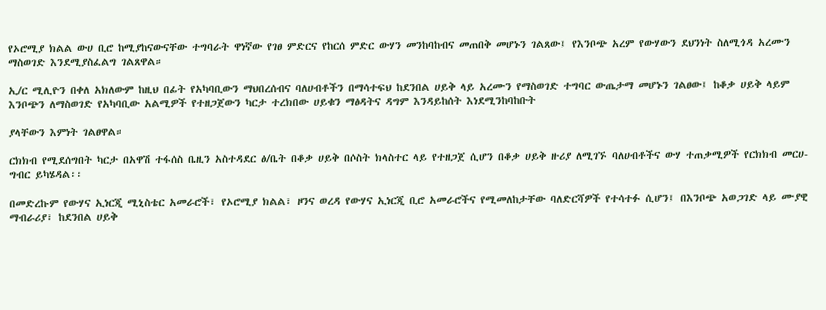የኦሮሚያ ክልል ውሀ ቢሮ ከሚያከናውናቸው ተግባራት ዋነኛው የገፀ ምድርና የከርሰ ምድር ውሃን መንከባከብና መጠበቅ መሆኑን ገልጸው፤ የእንቦጭ አረም የውሃውን ደህንነት ስለሚጎዳ አረሙን ማስወገድ እንደሚያስፈልግ ገልጸዋል።

ኢ/ር ሚሊዮን በቀለ አክለውም ከዚህ በፊት የአካባቢውን ማህበረሰብና ባለሀብቶችን በማሳተፍህ ከደንበል ሀይቅ ላይ አረሙን የማስወገድ ተግባር ውጤታማ መሆኑን ገልፀው፤ ከቆቃ ሀይቅ ላይም እንቦጭን ለማስወገድ የአካባቢው አልሚዎች የተዘጋጀውን ካርታ ተረክበው ሀይቁን ማፅዳትና ዳግም እንዳይከሰት እነደሚንከባከቡት

ያላቸውን እምነት ገልፀዋል።

ርክክብ የሚደሰግበት ካርታ በአዋሽ ተፋሰስ ቤዚን አስተዳደር ፅ/ቤት በቆቃ ሀይቅ በሶስት ክላስተር ላይ የተዘጋጀ ሲሆን በቆቃ ሀይቅ ዙሪያ ለሚገኙ ባለሀብቶችና ውሃ ተጠቃሚዎች የርክክብ መርሀ-ግብር ይካሄዳል፡፡

በመድረኩም የውሃና ኢነርጂ ሚኒስቴር አመራሮች፣ የኦሮሚያ ክልል፣ ዞንና ወረዳ የውሃና ኢነርጂ ቢሮ አመራሮችና የሚመለከታቸው ባለድርሻዎች የተሳተፉ ሲሆን፤ በእንቦጭ አወጋገድ ላይ ሙያዊ ማብራሪያ፣ ከደንበል ሀይቅ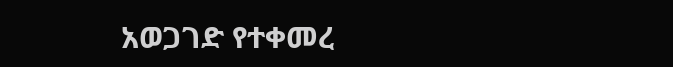አወጋገድ የተቀመረ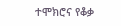ተሞክሮና የቆቃ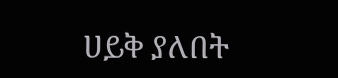ሀይቅ ያለበት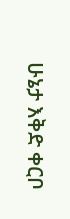ሁኔታ እቅድ ቀርቦ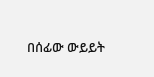በሰፊው ውይይት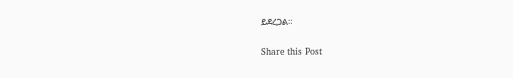ይደረጋል።

Share this Post